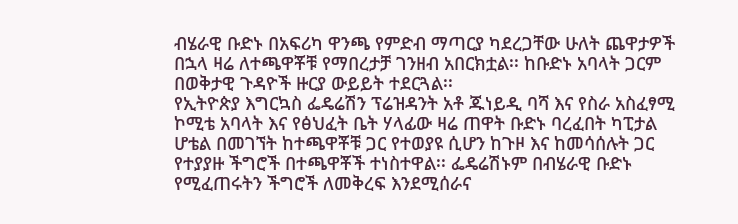ብሄራዊ ቡድኑ በአፍሪካ ዋንጫ የምድብ ማጣርያ ካደረጋቸው ሁለት ጨዋታዎች በኋላ ዛሬ ለተጫዋቾቹ የማበረታቻ ገንዘብ አበርክቷል፡፡ ከቡድኑ አባላት ጋርም በወቅታዊ ጉዳዮች ዙርያ ውይይት ተደርጓል፡፡
የኢትዮጵያ እግርኳስ ፌዴሬሽን ፕሬዝዳንት አቶ ጁነይዲ ባሻ እና የስራ አስፈፃሚ ኮሚቴ አባላት እና የፅህፈት ቤት ሃላፊው ዛሬ ጠዋት ቡድኑ ባረፈበት ካፒታል ሆቴል በመገኘት ከተጫዋቾቹ ጋር የተወያዩ ሲሆን ከጉዞ እና ከመሳሰሉት ጋር የተያያዙ ችግሮች በተጫዋቾች ተነስተዋል፡፡ ፌዴሬሽኑም በብሄራዊ ቡድኑ የሚፈጠሩትን ችግሮች ለመቅረፍ እንደሚሰራና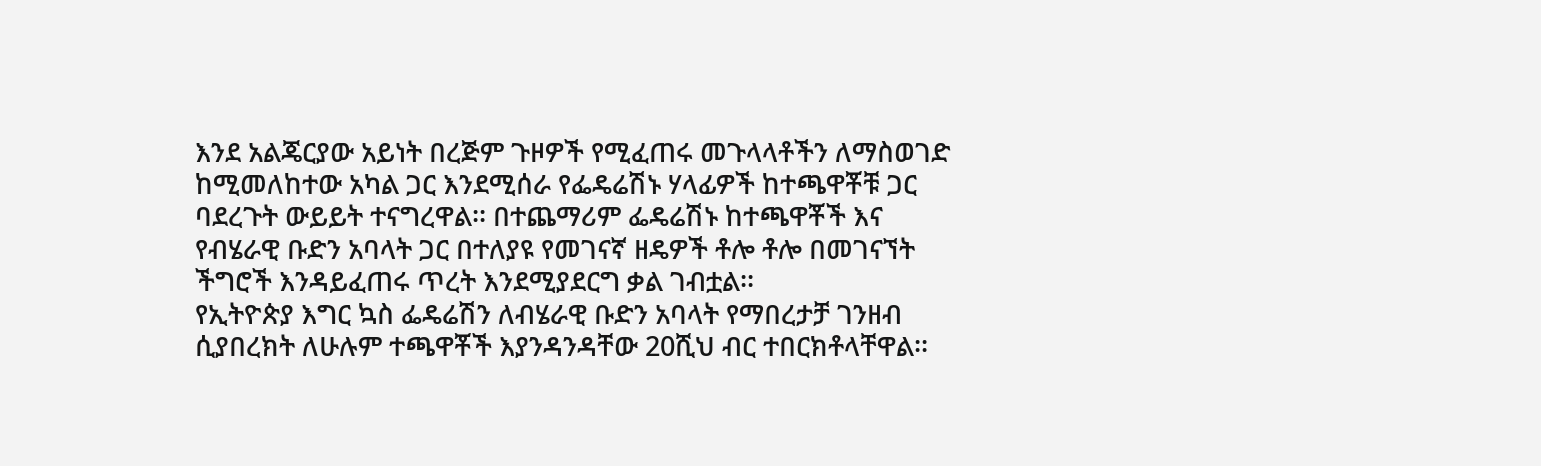እንደ አልጄርያው አይነት በረጅም ጉዞዎች የሚፈጠሩ መጉላላቶችን ለማስወገድ ከሚመለከተው አካል ጋር እንደሚሰራ የፌዴሬሽኑ ሃላፊዎች ከተጫዋቾቹ ጋር ባደረጉት ውይይት ተናግረዋል፡፡ በተጨማሪም ፌዴሬሽኑ ከተጫዋቾች እና የብሄራዊ ቡድን አባላት ጋር በተለያዩ የመገናኛ ዘዴዎች ቶሎ ቶሎ በመገናኘት ችግሮች እንዳይፈጠሩ ጥረት እንደሚያደርግ ቃል ገብቷል፡፡
የኢትዮጵያ እግር ኳስ ፌዴሬሽን ለብሄራዊ ቡድን አባላት የማበረታቻ ገንዘብ ሲያበረክት ለሁሉም ተጫዋቾች እያንዳንዳቸው 20ሺህ ብር ተበርክቶላቸዋል፡፡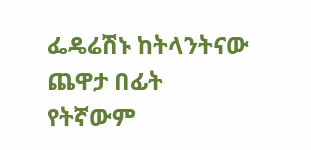ፌዴሬሽኑ ከትላንትናው ጨዋታ በፊት የትኛውም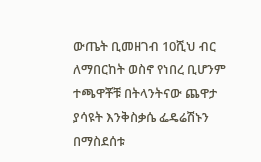ውጤት ቢመዘገብ 10ሺህ ብር ለማበርከት ወስኖ የነበረ ቢሆንም ተጫዋቾቹ በትላንትናው ጨዋታ ያሳዩት እንቅስቃሴ ፌዴሬሽኑን በማስደሰቱ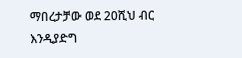ማበረታቻው ወደ 20ሺህ ብር እንዲያድግ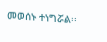መወሰኑ ተነግሯል፡፡